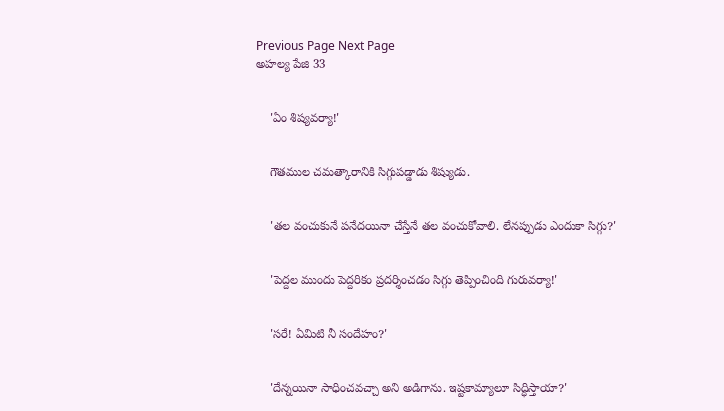Previous Page Next Page
అహల్య పేజి 33


    'ఏం శిష్యవర్యా!'


    గౌతముల చమత్కారానికి సిగ్గుపడ్డాడు శిష్యుడు.


    'తల వంచుకునే పనేదయినా చేస్తేనే తల వంచుకోవాలి. లేనప్పుడు ఎందుకా సిగ్గు?'


    'పెద్దల ముందు పెద్దరికం ప్రదర్శించడం సిగ్గు తెప్పించింది గురువర్యా!'


    'సరే! ఏమిటి నీ సందేహం?'


    'దేన్నయినా సాధించవచ్చా అని అడిగాను. ఇష్టకామ్యాలూ సిద్ధిస్తాయా?'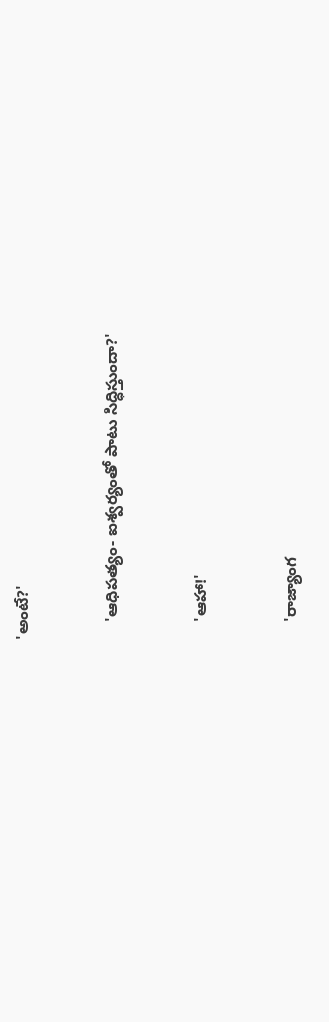'అంటే?'


    'ఆధిపత్యం- ఐశ్వర్యంతో పాటు సిద్ధిస్తుందా?'


    'ఆహా!'


    'రాజ్యాంగ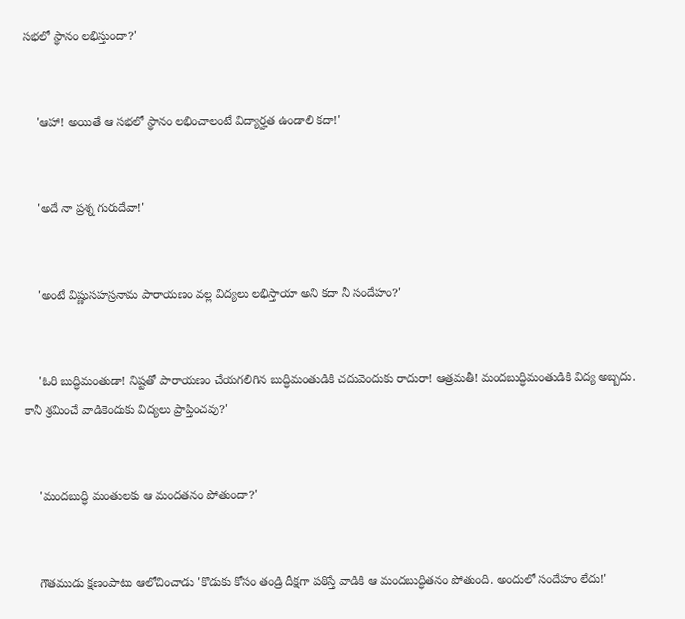సభలో స్థానం లభిస్తుందా?'


    'ఆహా! అయితే ఆ సభలో స్థానం లభించాలంటే విద్యార్హత ఉండాలి కదా!'


    'అదే నా ప్రశ్న గురుదేవా!'


    'అంటే విష్ణుసహస్రనామ పారాయణం వల్ల విద్యలు లభిస్తాయా అని కదా నీ సందేహం?'


    'ఓరి బుద్ధిమంతుడా! నిష్టతో పారాయణం చేయగలిగిన బుద్ధిమంతుడికి చదువెందుకు రాదురా! ఆత్రమతీ! మందబుద్ధిమంతుడికి విద్య అబ్బదు. కానీ శ్రమించే వాడికెందుకు విద్యలు ప్రాప్తించవు?'


    'మందబుద్ధి మంతులకు ఆ మందతనం పోతుందా?'


    గౌతముడు క్షణంపాటు ఆలోచించాడు 'కొడుకు కోసం తండ్రి దీక్షగా పఠిస్తే వాడికి ఆ మందబుద్ధితనం పోతుంది. అందులో సందేహం లేదు!'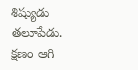శిష్యుడు తలూపేడు. క్షణం ఆగి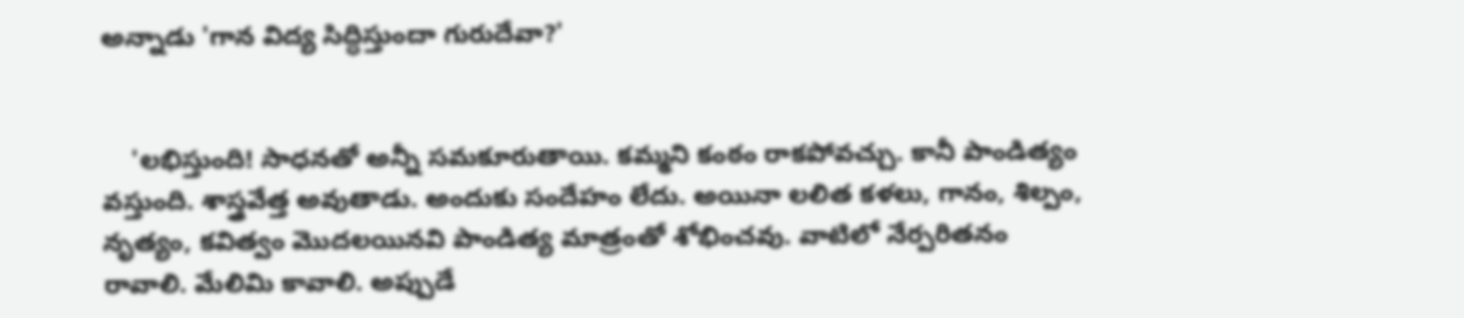అన్నాడు 'గాన విద్య సిద్ధిస్తుందా గురుదేవా?'


    'లభిస్తుంది! సాధనతో అన్నీ సమకూరుతాయి. కమ్మని కంఠం రాకపోవచ్చు. కానీ పాండిత్యం వస్తుంది. శాస్త్రవేత్త అవుతాడు. అందుకు సందేహం లేదు. అయినా లలిత కళలు, గానం, శిల్పం, నృత్యం, కవిత్వం మొదలయినవి పాండిత్య మాత్రంతో శోభించవు. వాటిలో నేర్పరితనం రావాలి. మేలిమి కావాలి. అప్పుడే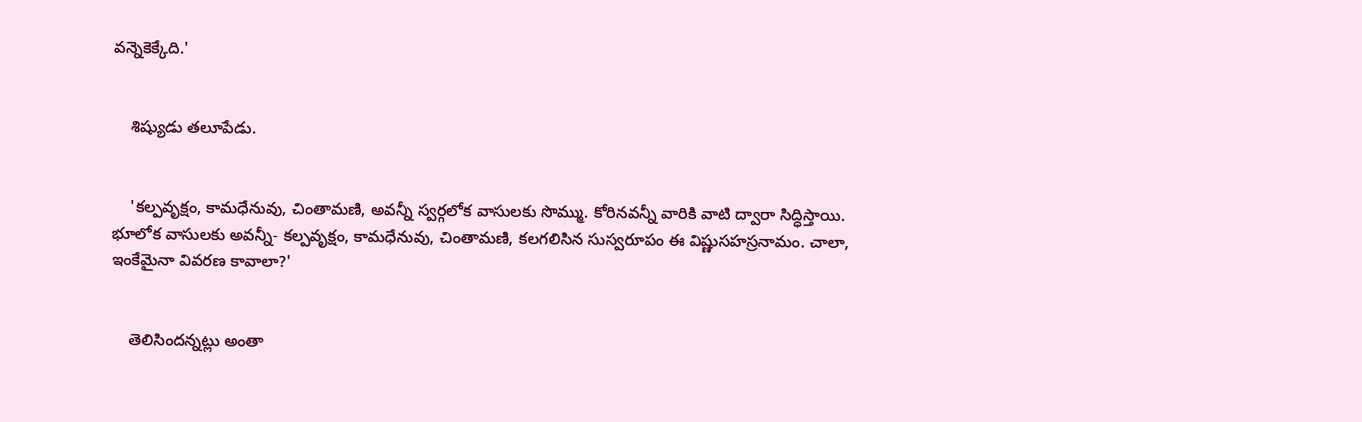వన్నెకెక్కేది.'


    శిష్యుడు తలూపేడు.


    'కల్పవృక్షం, కామధేనువు, చింతామణి, అవన్నీ స్వర్గలోక వాసులకు సొమ్ము. కోరినవన్నీ వారికి వాటి ద్వారా సిద్ధిస్తాయి. భూలోక వాసులకు అవన్నీ- కల్పవృక్షం, కామధేనువు, చింతామణి, కలగలిసిన సుస్వరూపం ఈ విష్ణుసహస్రనామం. చాలా, ఇంకేమైనా వివరణ కావాలా?'


    తెలిసిందన్నట్లు అంతా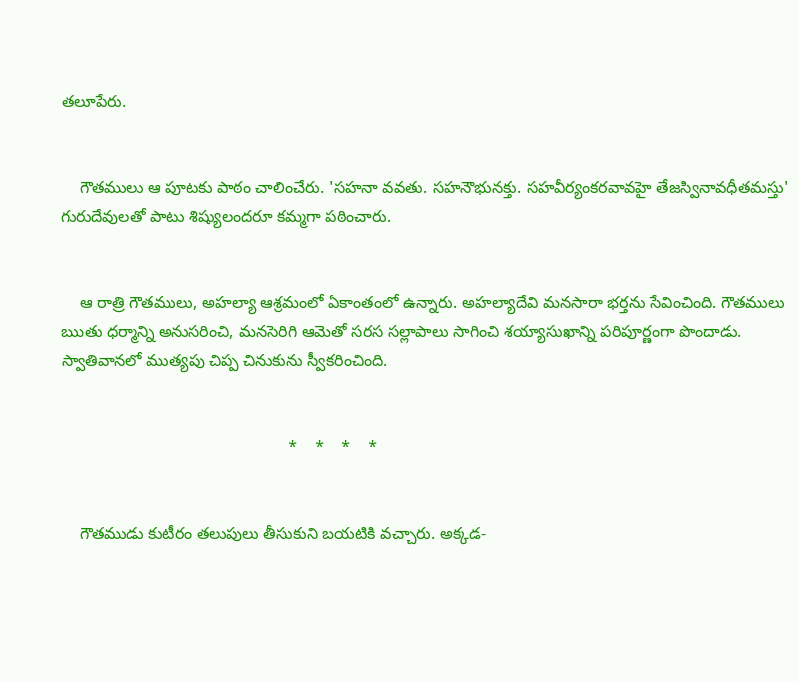తలూపేరు.


    గౌతములు ఆ పూటకు పాఠం చాలించేరు. 'సహనా వవతు. సహనౌభునక్తు. సహవీర్యంకరవావహై తేజస్వినావధీతమస్తు' గురుదేవులతో పాటు శిష్యులందరూ కమ్మగా పఠించారు.


    ఆ రాత్రి గౌతములు, అహల్యా ఆశ్రమంలో ఏకాంతంలో ఉన్నారు. అహల్యాదేవి మనసారా భర్తను సేవించింది. గౌతములు ఋతు ధర్మాన్ని అనుసరించి, మనసెరిగి ఆమెతో సరస సల్లాపాలు సాగించి శయ్యాసుఖాన్ని పరిపూర్ణంగా పొందాడు. స్వాతివానలో ముత్యపు చిప్ప చినుకును స్వీకరించింది.


                                                  *    *    *    *


    గౌతముడు కుటీరం తలుపులు తీసుకుని బయటికి వచ్చారు. అక్కడ-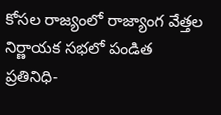కోసల రాజ్యంలో రాజ్యాంగ వేత్తల నిర్ణాయక సభలో పండిత ప్రతినిధి-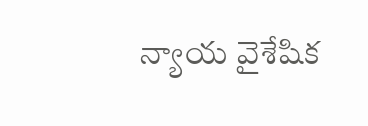న్యాయ వైశేషిక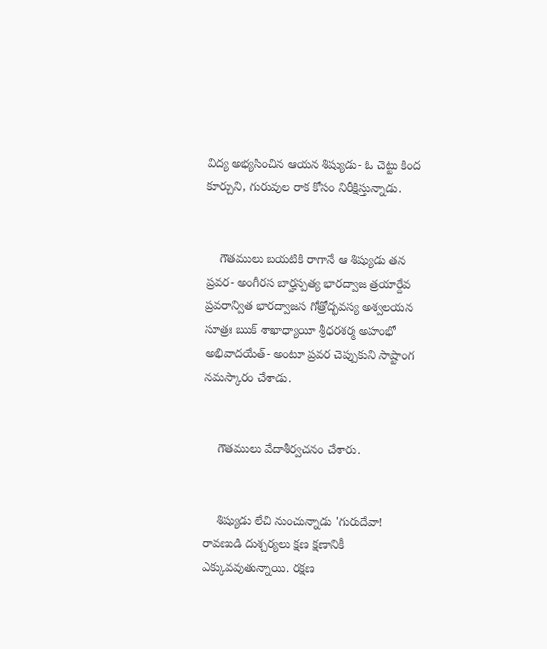విద్య అభ్యసించిన ఆయన శిష్యుడు- ఓ చెట్టు కింద కూర్చుని, గురువుల రాక కోసం నిరీక్షిస్తున్నాడు.


    గౌతములు బయటికి రాగానే ఆ శిష్యుడు తన ప్రవర- అంగీరస బార్హస్పత్య భారద్వాజ త్రయార్దేవ ప్రవరాన్విత భారద్వాజస గోత్రోద్భవస్య అశ్వలయన సూత్రః ఋక్ శాఖాధ్యాయీ శ్రీధరశర్మ అహంభో అభివాదయేత్- అంటూ ప్రవర చెప్పుకుని సాష్టాంగ నమస్కారం చేశాడు.


    గౌతములు వేదాశీర్వచనం చేశారు.


    శిష్యుడు లేచి నుంచున్నాడు 'గురుదేవా! రావణుడి దుశ్చర్యలు క్షణ క్షణానికీ ఎక్కువవుతున్నాయి. రక్షణ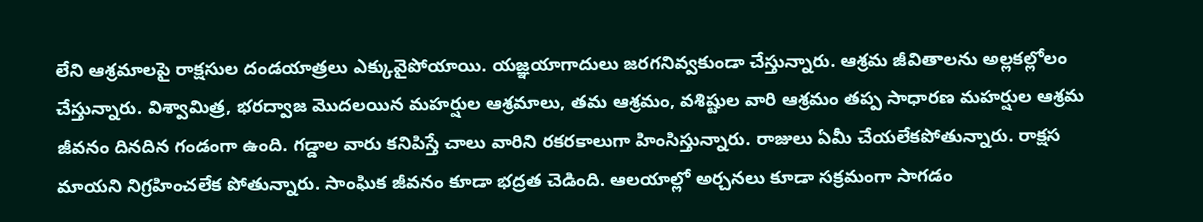లేని ఆశ్రమాలపై రాక్షసుల దండయాత్రలు ఎక్కువైపోయాయి. యజ్ఞయాగాదులు జరగనివ్వకుండా చేస్తున్నారు. ఆశ్రమ జీవితాలను అల్లకల్లోలం చేస్తున్నారు. విశ్వామిత్ర, భరద్వాజ మొదలయిన మహర్షుల ఆశ్రమాలు, తమ ఆశ్రమం, వశిష్టుల వారి ఆశ్రమం తప్ప సాధారణ మహర్షుల ఆశ్రమ జీవనం దినదిన గండంగా ఉంది. గడ్డాల వారు కనిపిస్తే చాలు వారిని రకరకాలుగా హింసిస్తున్నారు. రాజులు ఏమీ చేయలేకపోతున్నారు. రాక్షస మాయని నిగ్రహించలేక పోతున్నారు. సాంఘిక జీవనం కూడా భద్రత చెడింది. ఆలయాల్లో అర్చనలు కూడా సక్రమంగా సాగడం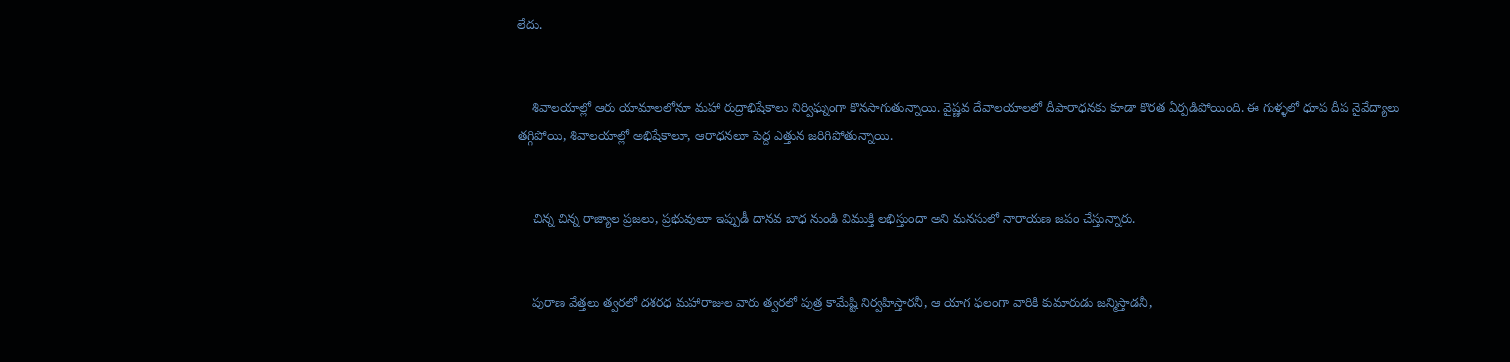లేదు.


    శివాలయాల్లో ఆరు యామాలలోనూ మహా రుద్రాభిషేకాలు నిర్విఘ్నంగా కొనసాగుతున్నాయి. వైష్ణవ దేవాలయాలలో దీపారాధనకు కూడా కొరత ఏర్పడిపోయింది. ఈ గుళ్ళలో ధూప దీప నైవేద్యాలు తగ్గిపోయి, శివాలయాల్లో అభిషేకాలూ, ఆరాధనలూ పెద్ద ఎత్తున జరిగిపోతున్నాయి.


    చిన్న చిన్న రాజ్యాల ప్రజలు, ప్రభువులూ ఇప్పుడీ దానవ బాధ నుండి విముక్తి లభిస్తుందా అని మనసులో నారాయణ జపం చేస్తున్నారు.


    పురాణ వేత్తలు త్వరలో దశరధ మహారాజుల వారు త్వరలో పుత్ర కామేష్టి నిర్వహిస్తారనీ, ఆ యాగ ఫలంగా వారికి కుమారుడు జన్మిస్తాడనీ,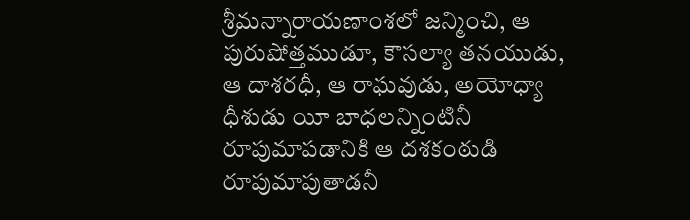శ్రీమన్నారాయణాంశలో జన్మించి, ఆ పురుషోత్తముడూ, కౌసల్యా తనయుడు, ఆ దాశరధీ, ఆ రాఘవుడు, అయోధ్యా ధీశుడు యీ బాధలన్నింటినీ రూపుమాపడానికి ఆ దశకంఠుడి రూపుమాపుతాడనీ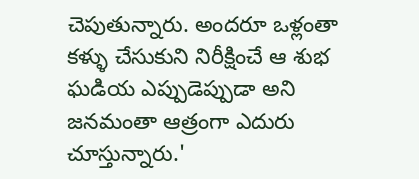చెపుతున్నారు. అందరూ ఒళ్లంతా కళ్ళు చేసుకుని నిరీక్షించే ఆ శుభ ఘడియ ఎప్పుడెప్పుడా అని జనమంతా ఆత్రంగా ఎదురు చూస్తున్నారు.'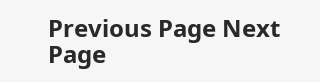Previous Page Next Page